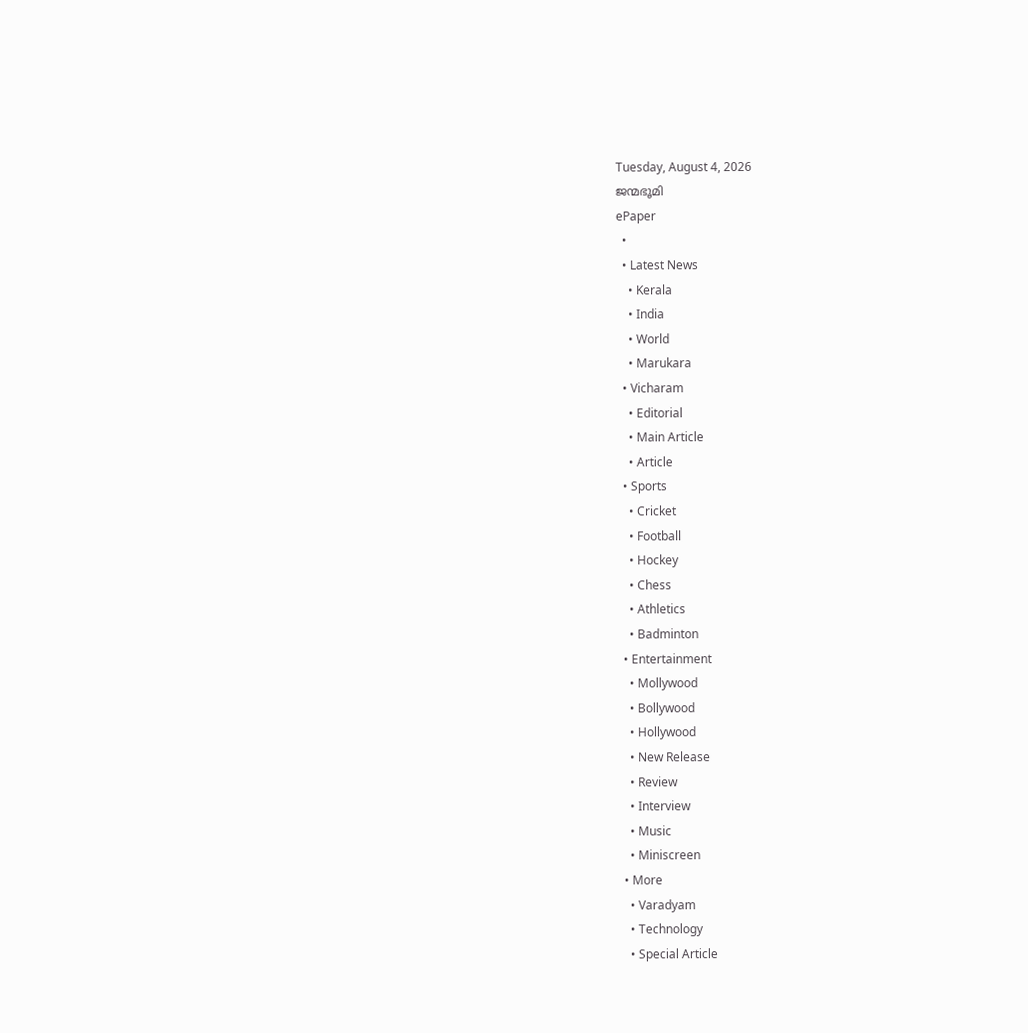Tuesday, August 4, 2026
ജന്മഭൂമി
ePaper
  •
  • Latest News
    • Kerala
    • India
    • World
    • Marukara
  • Vicharam
    • Editorial
    • Main Article
    • Article
  • Sports
    • Cricket
    • Football
    • Hockey
    • Chess
    • Athletics
    • Badminton
  • Entertainment
    • Mollywood
    • Bollywood
    • Hollywood
    • New Release
    • Review
    • Interview
    • Music
    • Miniscreen
  • More
    • Varadyam
    • Technology
    • Special Article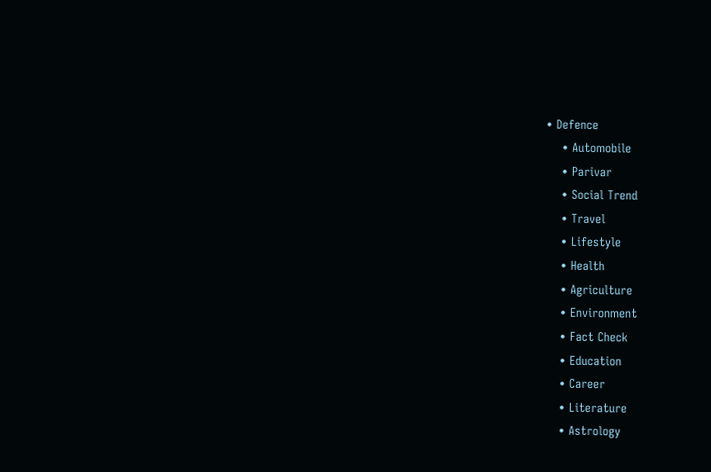• Defence
    • Automobile
    • Parivar
    • Social Trend
    • Travel
    • Lifestyle
    • Health
    • Agriculture
    • Environment
    • Fact Check
    • Education
    • Career
    • Literature
    • Astrology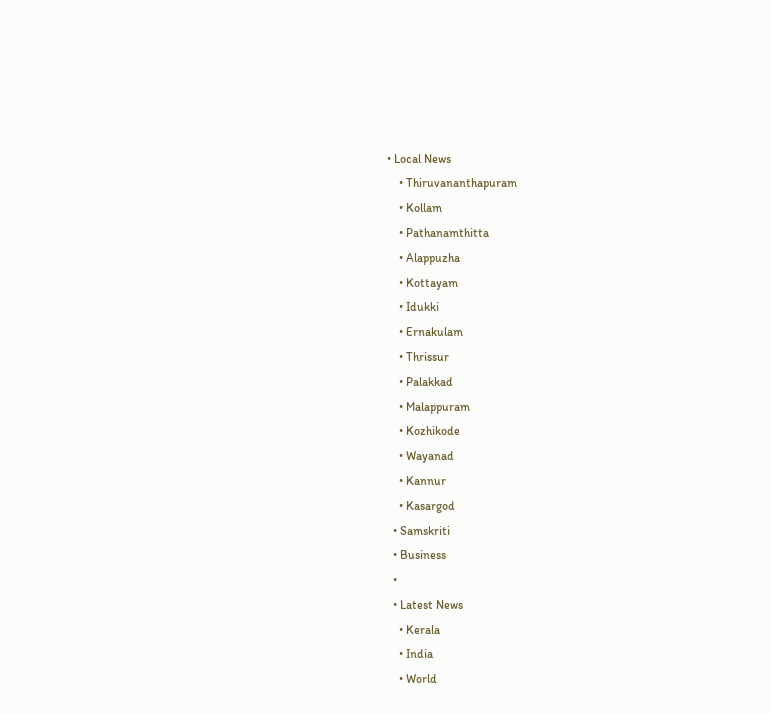• Local News
    • Thiruvananthapuram
    • Kollam
    • Pathanamthitta
    • Alappuzha
    • Kottayam
    • Idukki
    • Ernakulam
    • Thrissur
    • Palakkad
    • Malappuram
    • Kozhikode
    • Wayanad
    • Kannur
    • Kasargod
  • Samskriti
  • Business
  •
  • Latest News
    • Kerala
    • India
    • World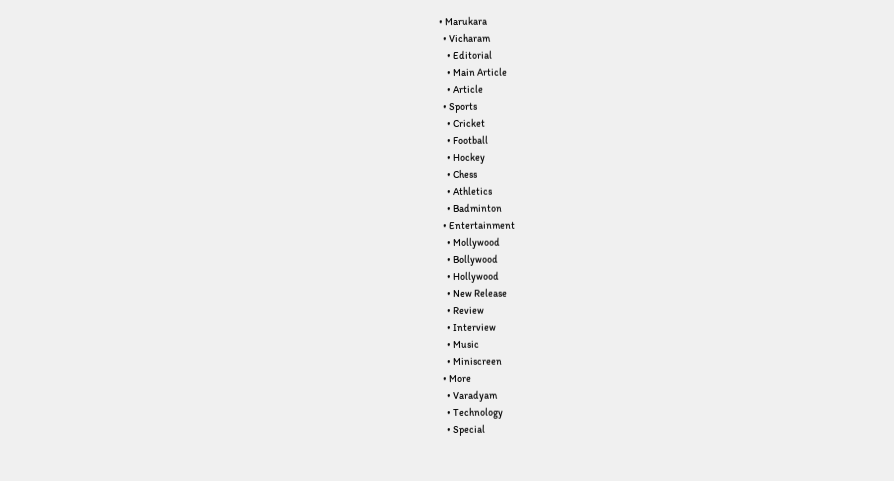• Marukara
  • Vicharam
    • Editorial
    • Main Article
    • Article
  • Sports
    • Cricket
    • Football
    • Hockey
    • Chess
    • Athletics
    • Badminton
  • Entertainment
    • Mollywood
    • Bollywood
    • Hollywood
    • New Release
    • Review
    • Interview
    • Music
    • Miniscreen
  • More
    • Varadyam
    • Technology
    • Special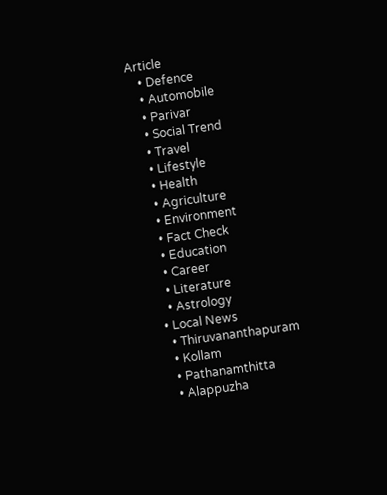Article
    • Defence
    • Automobile
    • Parivar
    • Social Trend
    • Travel
    • Lifestyle
    • Health
    • Agriculture
    • Environment
    • Fact Check
    • Education
    • Career
    • Literature
    • Astrology
  • Local News
    • Thiruvananthapuram
    • Kollam
    • Pathanamthitta
    • Alappuzha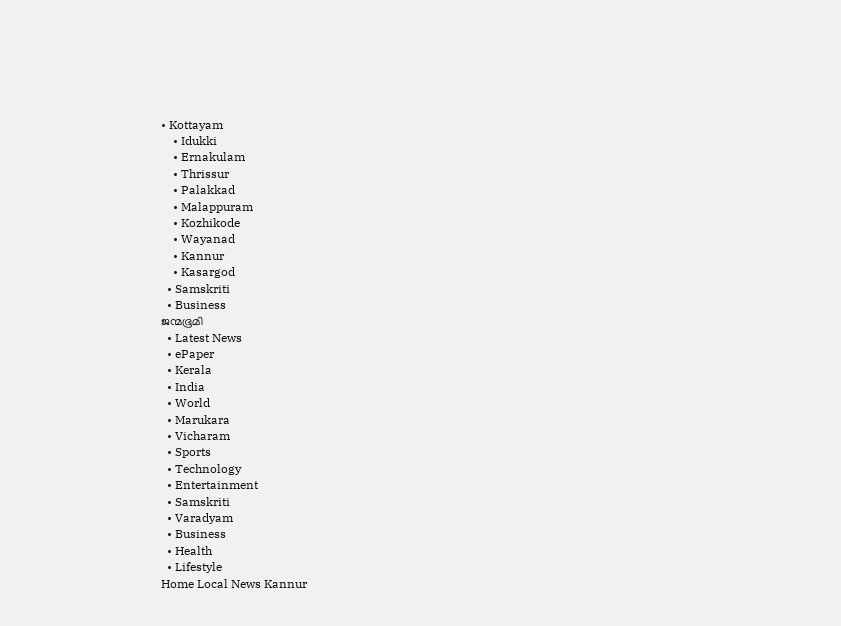• Kottayam
    • Idukki
    • Ernakulam
    • Thrissur
    • Palakkad
    • Malappuram
    • Kozhikode
    • Wayanad
    • Kannur
    • Kasargod
  • Samskriti
  • Business
ജന്മഭൂമി
  • Latest News
  • ePaper
  • Kerala
  • India
  • World
  • Marukara
  • Vicharam
  • Sports
  • Technology
  • Entertainment
  • Samskriti
  • Varadyam
  • Business
  • Health
  • Lifestyle
Home Local News Kannur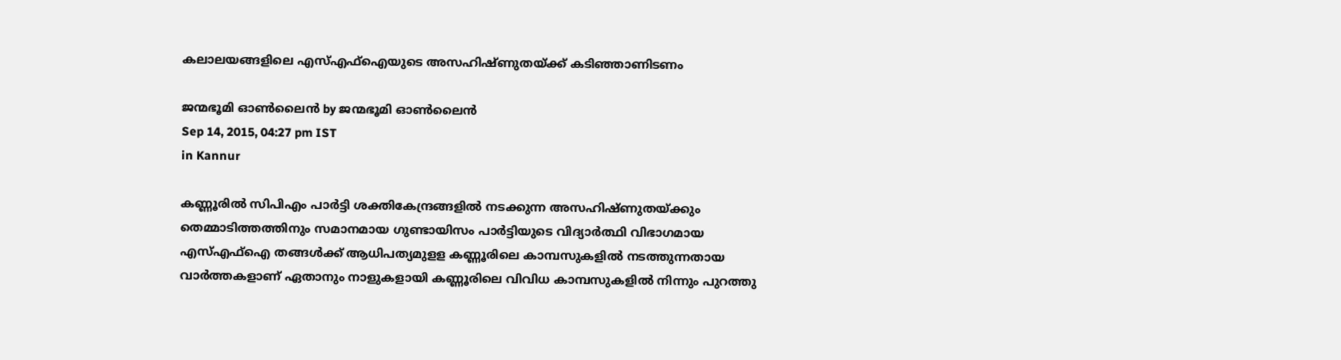കലാലയങ്ങളിലെ എസ്എഫ്‌ഐയുടെ അസഹിഷ്ണുതയ്‌ക്ക് കടിഞ്ഞാണിടണം

ജന്മഭൂമി ഓണ്‍ലൈന്‍ by ജന്മഭൂമി ഓണ്‍ലൈന്‍
Sep 14, 2015, 04:27 pm IST
in Kannur

കണ്ണൂരില്‍ സിപിഎം പാര്‍ട്ടി ശക്തികേന്ദ്രങ്ങളില്‍ നടക്കുന്ന അസഹിഷ്ണുതയ്‌ക്കും തെമ്മാടിത്തത്തിനും സമാനമായ ഗുണ്ടായിസം പാര്‍ട്ടിയുടെ വിദ്യാര്‍ത്ഥി വിഭാഗമായ എസ്എഫ്‌ഐ തങ്ങള്‍ക്ക് ആധിപത്യമുളള കണ്ണൂരിലെ കാമ്പസുകളില്‍ നടത്തുന്നതായ വാര്‍ത്തകളാണ് ഏതാനും നാളുകളായി കണ്ണൂരിലെ വിവിധ കാമ്പസുകളില്‍ നിന്നും പുറത്തു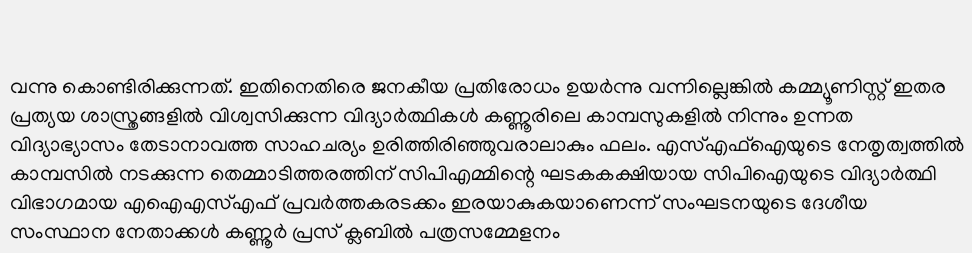വന്നു കൊണ്ടിരിക്കുന്നത്. ഇതിനെതിരെ ജനകീയ പ്രതിരോധം ഉയര്‍ന്നു വന്നില്ലെങ്കില്‍ കമ്മ്യൂണിസ്റ്റ് ഇതര പ്രത്യയ ശാസ്ത്രങ്ങളില്‍ വിശ്വസിക്കുന്ന വിദ്യാര്‍ത്ഥികള്‍ കണ്ണൂരിലെ കാമ്പസുകളില്‍ നിന്നും ഉന്നത വിദ്യാഭ്യാസം തേടാനാവത്ത സാഹചര്യം ഉരിത്തിരിഞ്ഞുവരാലാകും ഫലം. എസ്എഫ്‌ഐയുടെ നേതൃത്വത്തില്‍ കാമ്പസില്‍ നടക്കുന്ന തെമ്മാടിത്തരത്തിന് സിപിഎമ്മിന്റെ ഘടകകക്ഷിയായ സിപിഐയുടെ വിദ്യാര്‍ത്ഥി വിഭാഗമായ എഐഎസ്എഫ് പ്രവര്‍ത്തകരടക്കം ഇരയാകുകയാണെന്ന് സംഘടനയുടെ ദേശീയ സംസ്ഥാന നേതാക്കള്‍ കണ്ണൂര്‍ പ്രസ് ക്ലബില്‍ പത്രസമ്മേളനം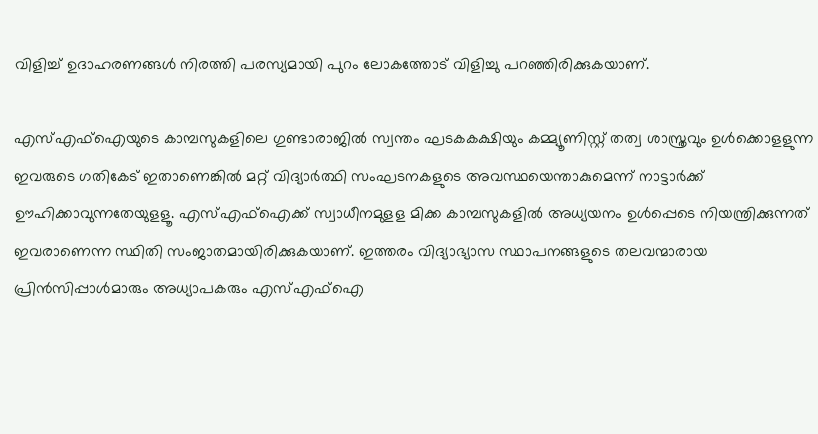വിളിച്ച് ഉദാഹരണങ്ങള്‍ നിരത്തി പരസ്യമായി പുറം ലോകത്തോട് വിളിച്ചു പറഞ്ഞിരിക്കുകയാണ്.

എസ്എഫ്‌ഐയുടെ കാമ്പസുകളിലെ ഗുണ്ടാരാജില്‍ സ്വന്തം ഘടകകക്ഷിയും കമ്മ്യൂണിസ്റ്റ് തത്വ ശാസ്ത്രവും ഉള്‍ക്കൊളളുന്ന ഇവരുടെ ഗതികേട് ഇതാണെങ്കില്‍ മറ്റ് വിദ്യാര്‍ത്ഥി സംഘടനകളുടെ അവസ്ഥയെന്താകുമെന്ന് നാട്ടാര്‍ക്ക് ഊഹിക്കാവുന്നതേയുളളൂ. എസ്എഫ്‌ഐക്ക് സ്വാധീനമുളള മിക്ക കാമ്പസുകളില്‍ അധ്യയനം ഉള്‍പ്പെടെ നിയന്ത്രിക്കുന്നത് ഇവരാണെന്ന സ്ഥിതി സംജാതമായിരിക്കുകയാണ്. ഇത്തരം വിദ്യാഭ്യാസ സ്ഥാപനങ്ങളുടെ തലവന്മാരായ പ്രിന്‍സിപ്പാള്‍മാരും അധ്യാപകരും എസ്എഫ്‌ഐ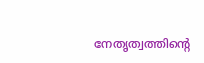നേതൃത്വത്തിന്റെ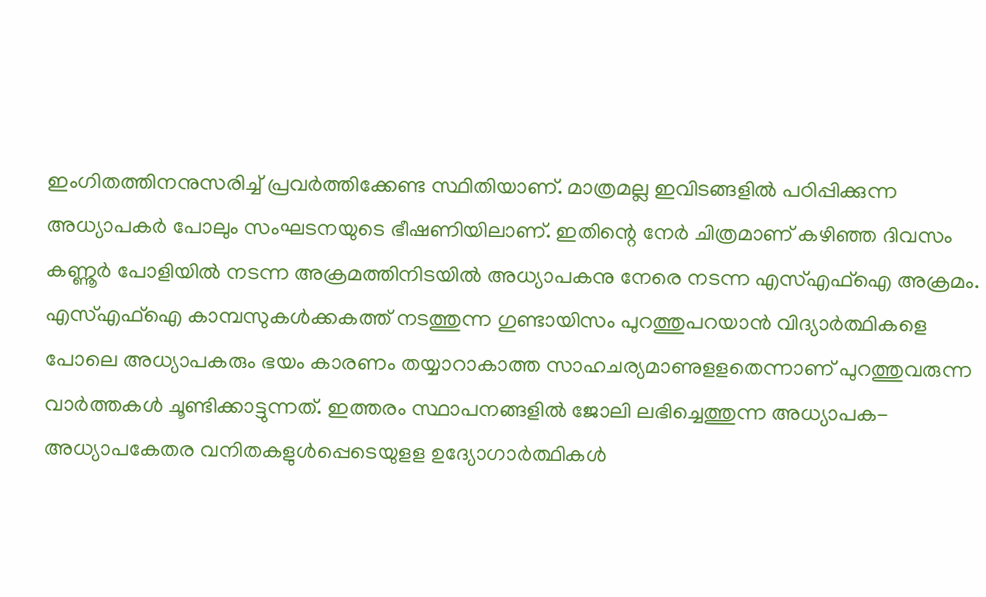ഇംഗിതത്തിനനുസരിച്ച് പ്രവര്‍ത്തിക്കേണ്ട സ്ഥിതിയാണ്. മാത്രമല്ല ഇവിടങ്ങളില്‍ പഠിപ്പിക്കുന്ന അധ്യാപകര്‍ പോലും സംഘടനയുടെ ഭീഷണിയിലാണ്. ഇതിന്റെ നേര്‍ ചിത്രമാണ് കഴിഞ്ഞ ദിവസം കണ്ണൂര്‍ പോളിയില്‍ നടന്ന അക്രമത്തിനിടയില്‍ അധ്യാപകനു നേരെ നടന്ന എസ്എഫ്‌ഐ അക്രമം. എസ്എഫ്‌ഐ കാമ്പസുകള്‍ക്കകത്ത് നടത്തുന്ന ഗുണ്ടായിസം പുറത്തുപറയാന്‍ വിദ്യാര്‍ത്ഥികളെ പോലെ അധ്യാപകരും ഭയം കാരണം തയ്യാറാകാത്ത സാഹചര്യമാണുളളതെന്നാണ് പുറത്തുവരുന്ന വാര്‍ത്തകള്‍ ചൂണ്ടിക്കാട്ടുന്നത്. ഇത്തരം സ്ഥാപനങ്ങളില്‍ ജോലി ലഭിച്ചെത്തുന്ന അധ്യാപക-അധ്യാപകേതര വനിതകളുള്‍പ്പെടെയുളള ഉദ്യോഗാര്‍ത്ഥികള്‍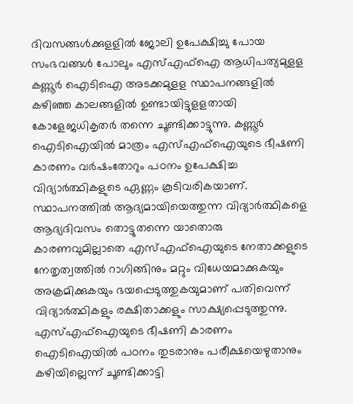ദിവസങ്ങള്‍ക്കുളളില്‍ ജോലി ഉപേക്ഷിച്ചു പോയ സംഭവങ്ങള്‍ പോലും എസ്എഫ്‌ഐ ആധിപത്യമുളള കണ്ണൂര്‍ ഐടിഐ അടക്കമുളള സ്ഥാപനങ്ങളില്‍ കഴിഞ്ഞ കാലങ്ങളില്‍ ഉണ്ടായിട്ടുളളതായി കോളേജധികൃതര്‍ തന്നെ ചൂണ്ടിക്കാട്ടുന്നു. കണ്ണൂര്‍ ഐടിഐയില്‍ മാത്രം എസ്എഫ്‌ഐയുടെ ഭീഷണി കാരണം വര്‍ഷംതോറും പഠനം ഉപേക്ഷിച്ച വിദ്യാര്‍ത്ഥികളുടെ ഏണ്ണം കൂടിവരികയാണ്. സ്ഥാപനത്തില്‍ ആദ്യമായിയെത്തുന്ന വിദ്യാര്‍ത്ഥികളെ ആദ്യദിവസം തൊട്ടുതന്നെ യാതൊരു കാരണവുമില്ലാതെ എസ്എഫ്‌ഐയുടെ നേതാക്കളുടെ നേതൃത്വത്തില്‍ റാഗിങ്ങിനും മറ്റും വിധേയമാക്കുകയും അക്രമിക്കുകയും ഭയപ്പെടുത്തുകയുമാണ് പതിവെന്ന് വിദ്യാര്‍ത്ഥികളും രക്ഷിതാക്കളും സാക്ഷ്യപ്പെടുത്തുന്നു. എസ്എഫ്‌ഐയുടെ ഭീഷണി കാരണം ഐടിഐയില്‍ പഠനം തുടരാനും പരീക്ഷയെഴുതാനും കഴിയില്ലെന്ന് ചൂണ്ടിക്കാട്ടി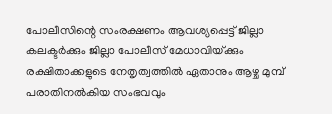പോലീസിന്റെ സംരക്ഷണം ആവശ്യപ്പെട്ട് ജില്ലാ കലക്ടര്‍ക്കും ജില്ലാ പോലീസ് മേധാവിയ്‌ക്കും രക്ഷിതാക്കളുടെ നേതൃത്വത്തില്‍ ഏതാനും ആഴ്ച മുമ്പ് പരാതിനല്‍കിയ സംഭവവും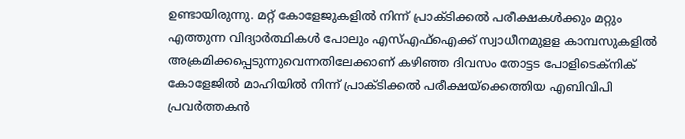ഉണ്ടായിരുന്നു. മറ്റ് കോളേജുകളില്‍ നിന്ന് പ്രാക്ടിക്കല്‍ പരീക്ഷകള്‍ക്കും മറ്റും എത്തുന്ന വിദ്യാര്‍ത്ഥികള്‍ പോലും എസ്എഫ്‌ഐക്ക് സ്വാധീനമുളള കാമ്പസുകളില്‍ അക്രമിക്കപ്പെടുന്നുവെന്നതിലേക്കാണ് കഴിഞ്ഞ ദിവസം തോട്ടട പോളിടെക്‌നിക് കോളേജില്‍ മാഹിയില്‍ നിന്ന് പ്രാക്ടിക്കല്‍ പരീക്ഷയ്‌ക്കെത്തിയ എബിവിപി പ്രവര്‍ത്തകന്‍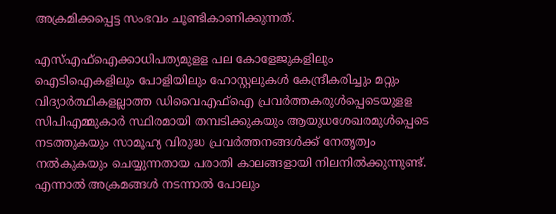അക്രമിക്കപ്പെട്ട സംഭവം ചൂണ്ടികാണിക്കുന്നത്.

എസ്എഫ്‌ഐക്കാധിപത്യമുളള പല കോളേജുകളിലും ഐടിഐകളിലും പോളിയിലും ഹോസ്റ്റലുകള്‍ കേന്ദ്രീകരിച്ചും മറ്റും വിദ്യാര്‍ത്ഥികളല്ലാത്ത ഡിവൈഎഫ്‌ഐ പ്രവര്‍ത്തകരുള്‍പ്പെടെയുളള സിപിഎമ്മുകാര്‍ സ്ഥിരമായി തമ്പടിക്കുകയും ആയുധശേഖരമുള്‍പ്പെടെ നടത്തുകയും സാമൂഹ്യ വിരുദ്ധ പ്രവര്‍ത്തനങ്ങള്‍ക്ക് നേതൃത്വം നല്‍കുകയും ചെയ്യുന്നതായ പരാതി കാലങ്ങളായി നിലനില്‍ക്കുന്നുണ്ട്. എന്നാല്‍ അക്രമങ്ങള്‍ നടന്നാല്‍ പോലും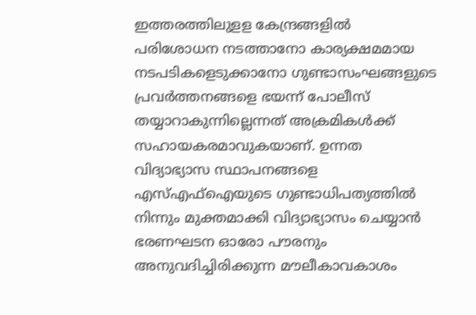ഇത്തരത്തിലുളള കേന്ദ്രങ്ങളില്‍ പരിശോധന നടത്താനോ കാര്യക്ഷമമായ നടപടികളെടുക്കാനോ ഗുണ്ടാസംഘങ്ങളുടെ പ്രവര്‍ത്തനങ്ങളെ ഭയന്ന് പോലീസ് തയ്യാറാകുന്നില്ലെന്നത് അക്രമികള്‍ക്ക് സഹായകരമാവുകയാണ്. ഉന്നത വിദ്യാഭ്യാസ സ്ഥാപനങ്ങളെ എസ്എഫ്‌ഐയുടെ ഗുണ്ടാധിപത്യത്തില്‍ നിന്നും മുക്തമാക്കി വിദ്യാഭ്യാസം ചെയ്യാന്‍ ഭരണഘടന ഓരോ പൗരനും അനുവദിച്ചിരിക്കുന്ന മൗലീകാവകാശം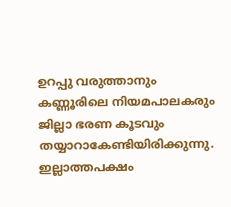ഉറപ്പു വരുത്താനും കണ്ണൂരിലെ നിയമപാലകരും ജില്ലാ ഭരണ കൂടവും തയ്യാറാകേണ്ടിയിരിക്കുന്നു. ഇല്ലാത്തപക്ഷം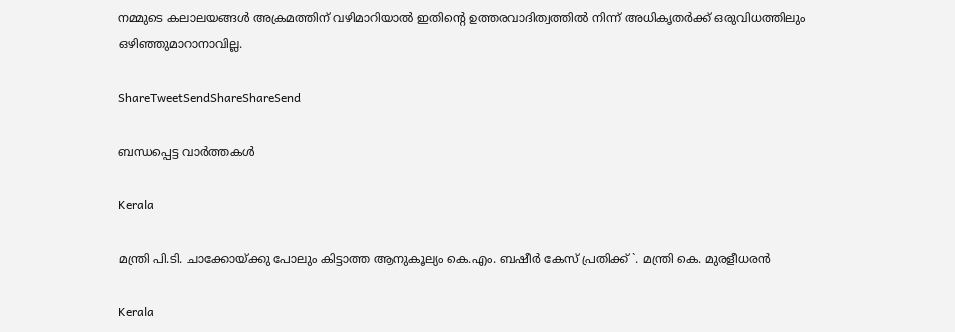നമ്മുടെ കലാലയങ്ങള്‍ അക്രമത്തിന് വഴിമാറിയാല്‍ ഇതിന്റെ ഉത്തരവാദിത്വത്തില്‍ നിന്ന് അധികൃതര്‍ക്ക് ഒരുവിധത്തിലും ഒഴിഞ്ഞുമാറാനാവില്ല.

ShareTweetSendShareShareSend

ബന്ധപ്പെട്ട വാര്‍ത്തകള്‍

Kerala

മന്ത്രി പി.ടി. ചാക്കോയ്‌ക്കു പോലും കിട്ടാത്ത ആനുകൂല്യം കെ.എം. ബഷീർ കേസ് പ്രതിക്ക് `. മന്ത്രി കെ. മുരളീധരൻ

Kerala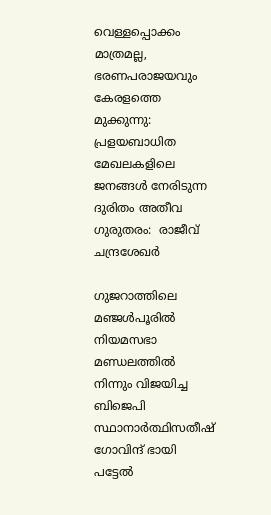വെള്ളപ്പൊക്കം മാത്രമല്ല, ഭരണപരാജയവും കേരളത്തെ മുക്കുന്നു: പ്രളയബാധിത മേഖലകളിലെ ജനങ്ങൾ നേരിടുന്ന ദുരിതം അതീവ ഗുരുതരം:  രാജീവ് ചന്ദ്രശേഖർ

ഗുജറാത്തിലെ മഞ്ജള്‍പൂരില്‍ നിയമസഭാ മണ്ഡലത്തില്‍ നിന്നും വിജയിച്ച ബിജെപി സ്ഥാനാര്‍ത്ഥിസതീഷ് ഗോവിന്ദ് ഭായി പട്ടേല്‍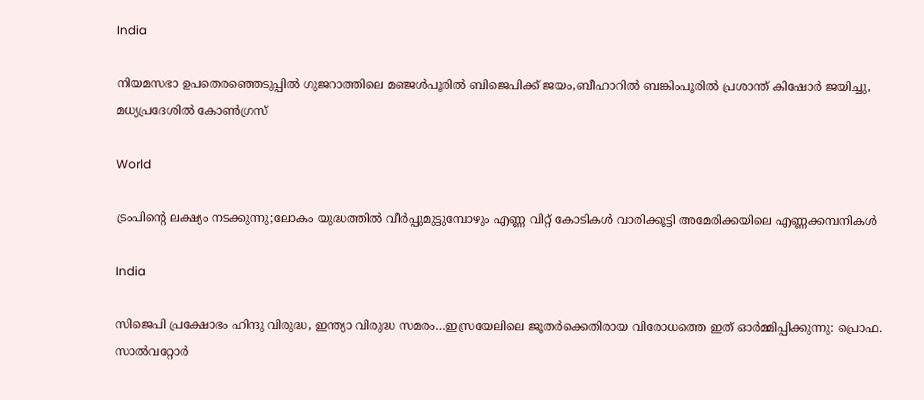India

നിയമസഭാ ഉപതെരഞ്ഞെടുപ്പില്‍ ഗുജറാത്തിലെ മഞ്ജള്‍പൂരില്‍ ബിജെപിക്ക് ജയം,ബീഹാറില്‍ ബങ്കിംപൂരില്‍ പ്രശാന്ത് കിഷോര്‍ ജയിച്ചു, മധ്യപ്രദേശില്‍ കോണ്‍ഗ്രസ്

World

ട്രംപിന്റെ ലക്ഷ്യം നടക്കുന്നു;ലോകം യുദ്ധത്തില്‍ വീര്‍പ്പുമുട്ടുമ്പോഴും എണ്ണ വിറ്റ് കോടികള്‍ വാരിക്കൂട്ടി അമേരിക്കയിലെ എണ്ണക്കമ്പനികള്‍

India

സിജെപി പ്രക്ഷോഭം ഹിന്ദു വിരുദ്ധ, ഇന്ത്യാ വിരുദ്ധ സമരം…ഇസ്രയേലിലെ ജൂതര്‍ക്കെതിരായ വിരോധത്തെ ഇത് ഓര്‍മ്മിപ്പിക്കുന്നു: പ്രൊഫ. സാല്‍വറ്റോര്‍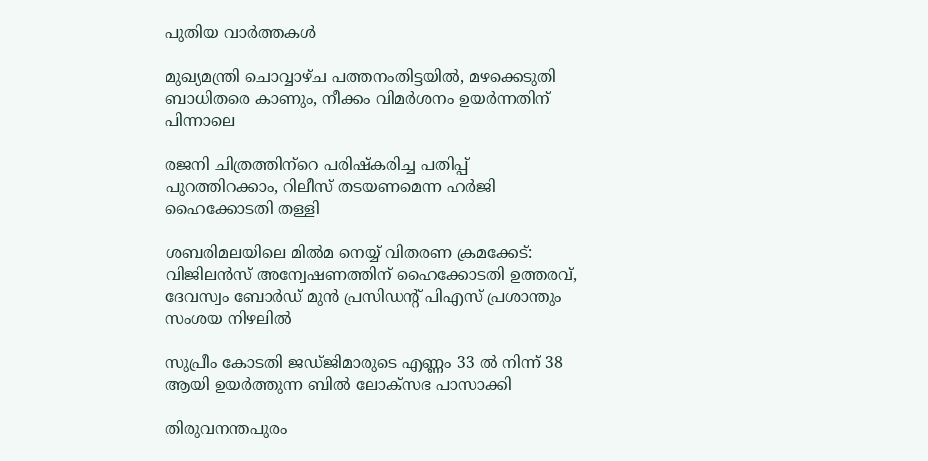പുതിയ വാര്‍ത്തകള്‍

മുഖ്യമന്ത്രി ചൊവ്വാഴ്ച പത്തനംതിട്ടയില്‍, മഴക്കെടുതി ബാധിതരെ കാണും, നീക്കം വിമര്‍ശനം ഉയര്‍ന്നതിന് പിന്നാലെ

രജനി ചിത്രത്തിന്‌റെ പരിഷ്‌കരിച്ച പതിപ്പ് പുറത്തിറക്കാം, റിലീസ് തടയണമെന്ന ഹര്‍ജി ഹൈക്കോടതി തള്ളി

ശബരിമലയിലെ മില്‍മ നെയ്യ് വിതരണ ക്രമക്കേട്: വിജിലന്‍സ് അന്വേഷണത്തിന് ഹൈക്കോടതി ഉത്തരവ്, ദേവസ്വം ബോര്‍ഡ് മുന്‍ പ്രസിഡന്റ് പിഎസ് പ്രശാന്തും സംശയ നിഴലില്‍

സുപ്രീം കോടതി ജഡ്ജിമാരുടെ എണ്ണം 33 ല്‍ നിന്ന് 38 ആയി ഉയര്‍ത്തുന്ന ബില്‍ ലോക്സഭ പാസാക്കി

തിരുവനന്തപുരം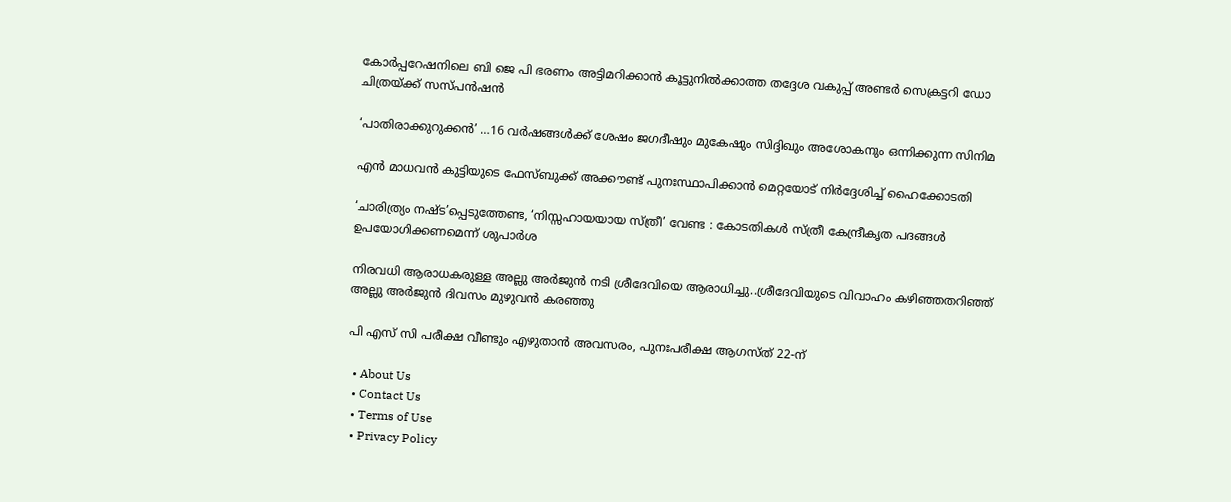കോര്‍പ്പറേഷനിലെ ബി ജെ പി ഭരണം അട്ടിമറിക്കാന്‍ കൂട്ടുനില്‍ക്കാത്ത തദ്ദേശ വകുപ്പ് അണ്ടര്‍ സെക്രട്ടറി ഡോ ചിത്രയ്‌ക്ക് സസ്പന്‍ഷന്‍

‘പാതിരാക്കുറുക്കൻ’ …16 വര്‍ഷങ്ങള്‍ക്ക് ശേഷം ജഗദീഷും മുകേഷും സിദ്ദിഖും അശോകനും ഒന്നിക്കുന്ന സിനിമ

എന്‍ മാധവന്‍ കുട്ടിയുടെ ഫേസ്ബുക്ക് അക്കൗണ്ട് പുനഃസ്ഥാപിക്കാന്‍ മെറ്റയോട് നിര്‍ദ്ദേശിച്ച് ഹൈക്കോടതി

‘ചാരിത്ര്യം നഷ്ട’പ്പെടുത്തേണ്ട, ‘നിസ്സഹായയായ സ്ത്രീ’ വേണ്ട : കോടതികള്‍ സ്ത്രീ കേന്ദ്രീകൃത പദങ്ങള്‍ ഉപയോഗിക്കണമെന്ന് ശുപാര്‍ശ

നിരവധി ആരാധകരുള്ള അല്ലു അര്‍ജുന്‍ നടി ശ്രീദേവിയെ ആരാധിച്ചു..ശ്രീദേവിയുടെ വിവാഹം കഴിഞ്ഞതറിഞ്ഞ് അല്ലു അര്‍ജുന്‍ ദിവസം മുഴുവന്‍ കരഞ്ഞു

പി എസ് സി പരീക്ഷ വീണ്ടും എഴുതാന്‍ അവസരം, പുനഃപരീക്ഷ ആഗസ്ത് 22-ന്

  • About Us
  • Contact Us
  • Terms of Use
  • Privacy Policy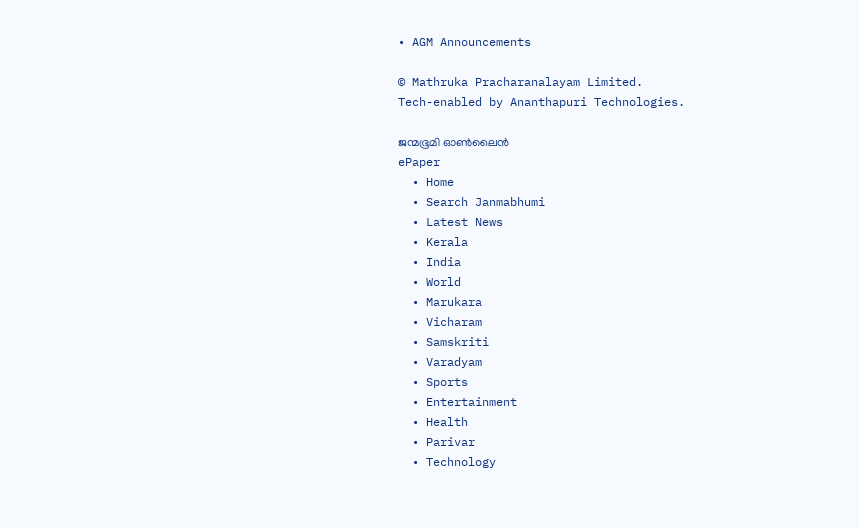• AGM Announcements

© Mathruka Pracharanalayam Limited.
Tech-enabled by Ananthapuri Technologies.

ജന്മഭൂമി ഓണ്‍ലൈന്‍
ePaper
  • Home
  • Search Janmabhumi
  • Latest News
  • Kerala
  • India
  • World
  • Marukara
  • Vicharam
  • Samskriti
  • Varadyam
  • Sports
  • Entertainment
  • Health
  • Parivar
  • Technology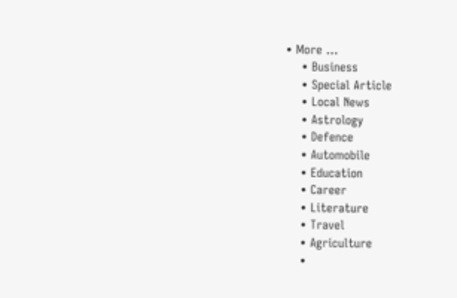• More …
    • Business
    • Special Article
    • Local News
    • Astrology
    • Defence
    • Automobile
    • Education
    • Career
    • Literature
    • Travel
    • Agriculture
    •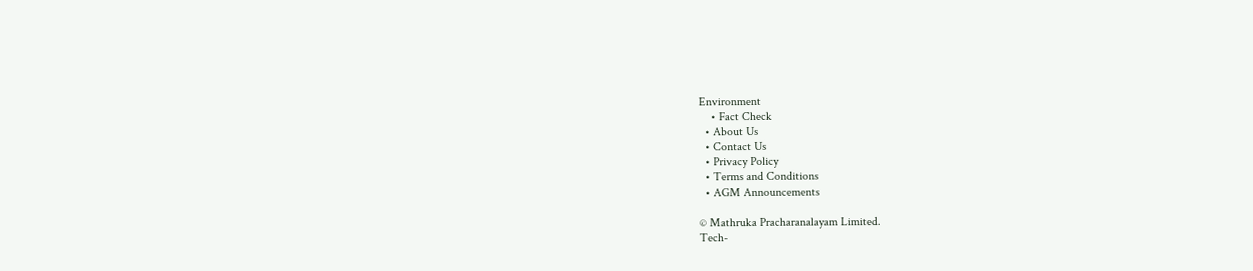Environment
    • Fact Check
  • About Us
  • Contact Us
  • Privacy Policy
  • Terms and Conditions
  • AGM Announcements

© Mathruka Pracharanalayam Limited.
Tech-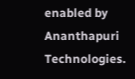enabled by Ananthapuri Technologies.